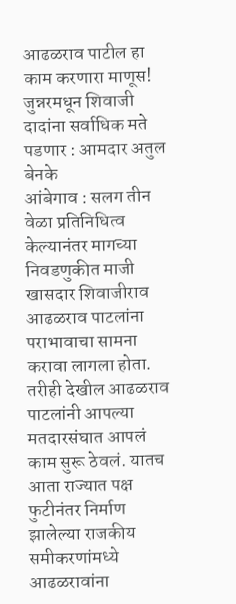आढळराव पाटील हा काम करणारा माणूस!
जुन्नरमधून शिवाजी दादांना सर्वाधिक मते पडणार : आमदार अतुल बेनके
आंबेगाव : सलग तीन वेळा प्रतिनिधित्व केल्यानंतर मागच्या निवडणुकीत माजी खासदार शिवाजीराव आढळराव पाटलांना पराभावाचा सामना करावा लागला होता. तरीही देखील आढळराव पाटलांनी आपल्या मतदारसंघात आपलं काम सुरू ठेवलं. यातच आता राज्यात पक्ष फुटीनंतर निर्माण झालेल्या राजकीय समीकरणांमध्ये आढळरावांना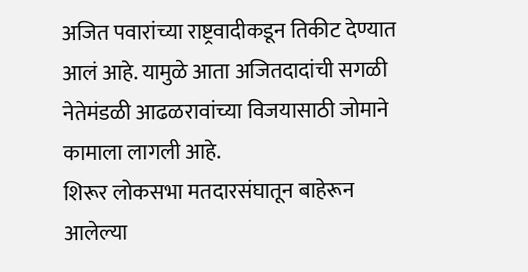अजित पवारांच्या राष्ट्रवादीकडून तिकीट देण्यात आलं आहे. यामुळे आता अजितदादांची सगळी नेतेमंडळी आढळरावांच्या विजयासाठी जोमाने कामाला लागली आहे.
शिरूर लोकसभा मतदारसंघातून बाहेरून आलेल्या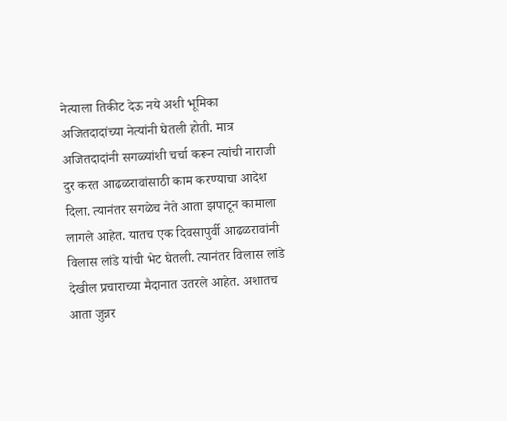नेत्याला तिकीट देऊ नये अशी भूमिका अजितदादांच्या नेत्यांनी घेतली होती. मात्र अजितदादांनी सगळ्यांशी चर्चा करून त्यांची नाराजी दुर करत आढळरावांसाठी काम करण्याचा आदेश दिला. त्यानंतर सगळेच नेते आता झपाटून कामाला लागले आहेत. यातच एक दिवसापुर्वी आढळरावांनी विलास लांडे यांची भेट घेतली. त्यानंतर विलास लांडे देखील प्रचाराच्या मैदानात उतरले आहेत. अशातच आता जुन्नर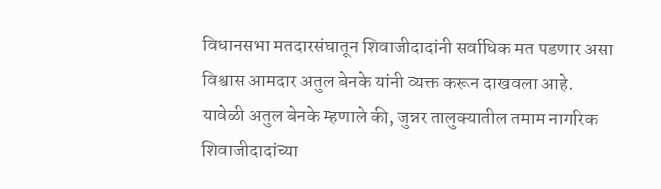विधानसभा मतदारसंघातून शिवाजीदादांनी सर्वाधिक मत पडणार असा विश्वास आमदार अतुल बेनके यांनी व्यक्त करून दाखवला आहे.
यावेळी अतुल बेनके म्हणाले की, जुन्नर तालुक्यातील तमाम नागरिक शिवाजीदादांच्या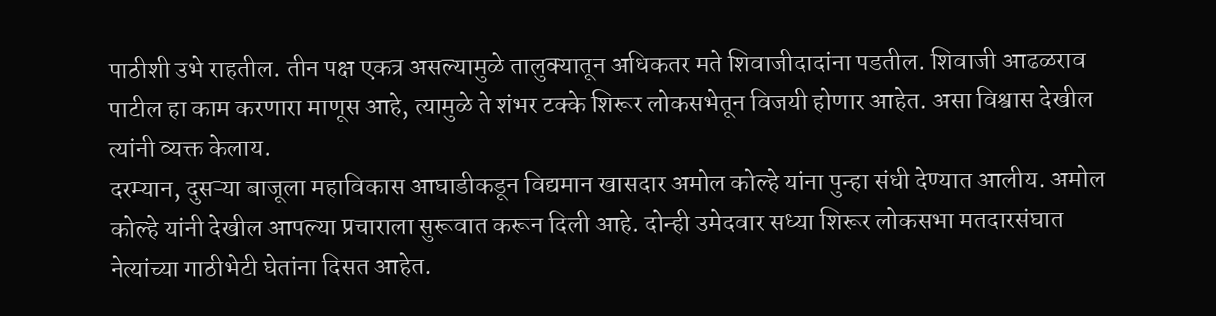पाठीशी उभे राहतील. तीन पक्ष एकत्र असल्यामुळे तालुक्यातून अधिकतर मते शिवाजीदादांना पडतील. शिवाजी आढळराव पाटील हा काम करणारा माणूस आहे, त्यामुळे ते शंभर टक्के शिरूर लोकसभेतून विजयी होणार आहेत. असा विश्वास देखील त्यांनी व्यक्त केलाय.
दरम्यान, दुसऱ्या बाजूला महाविकास आघाडीकडून विद्यमान खासदार अमोल कोल्हे यांना पुन्हा संधी देण्यात आलीय. अमोल कोल्हे यांनी देखील आपल्या प्रचाराला सुरूवात करून दिली आहे. दोन्ही उमेदवार सध्या शिरूर लोकसभा मतदारसंघात नेत्यांच्या गाठीभेटी घेतांना दिसत आहेत.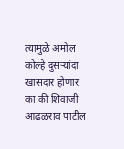त्यामुळे अमोल कोल्हे दुसऱ्यांदा खासदार होणार का की शिवाजी आढळराव पाटील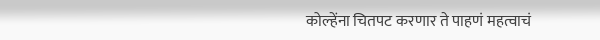कोल्हेंना चितपट करणार ते पाहणं महत्वाचं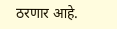ठरणार आहे.